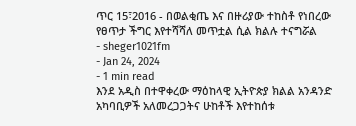ጥር 15፣2016 - በወልቂጤ እና በዙሪያው ተከስቶ የነበረው የፀጥታ ችግር እየተሻሻለ መጥቷል ሲል ክልሉ ተናግሯል
- sheger1021fm
- Jan 24, 2024
- 1 min read
እንደ አዲስ በተዋቀረው ማዕከላዊ ኢትዮጵያ ክልል አንዳንድ አካባቢዎች አለመረጋጋትና ሁከቶች እየተከሰቱ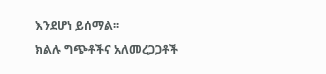እንደሆነ ይሰማል፡፡
ክልሉ ግጭቶችና አለመረጋጋቶች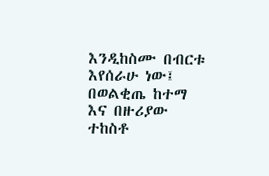እንዲከስሙ በብርቱ እየሰራሁ ነው፤ በወልቂጤ ከተማ እና በዙሪያው ተከስቶ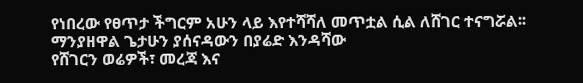የነበረው የፀጥታ ችግርም አሁን ላይ እየተሻሻለ መጥቷል ሲል ለሸገር ተናግሯል፡፡
ማንያዘዋል ጌታሁን ያሰናዳውን በያሬድ እንዳሻው
የሸገርን ወሬዎች፣ መረጃ እና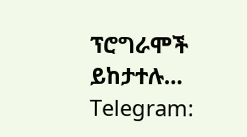ፕሮግራሞች ይከታተሉ…
Telegram: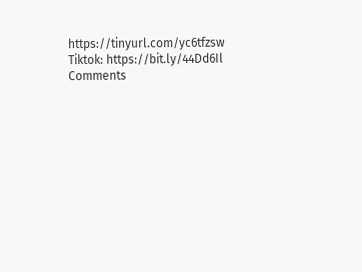https://tinyurl.com/yc6tfzsw
Tiktok: https://bit.ly/44Dd6Il
Comments